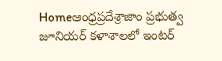Homeఆంధ్రప్రదేశ్రాజాం ప్రభుత్వ జూనియర్ కళాశాలలో ఇంటర్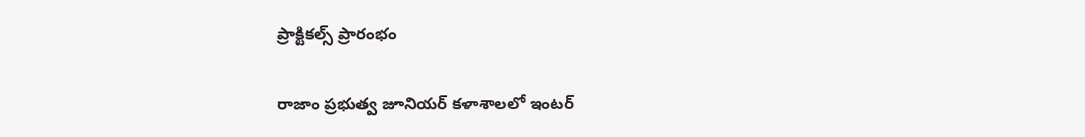ప్రాక్టికల్స్ ప్రారంభం

రాజాం ప్రభుత్వ జూనియర్ కళాశాలలో ఇంటర్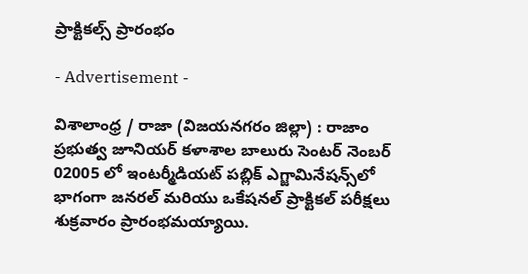ప్రాక్టికల్స్ ప్రారంభం

- Advertisement -

విశాలాంధ్ర / రాజా (విజయనగరం జిల్లా) : రాజాం ప్రభుత్వ జూనియర్ కళాశాల బాలురు సెంటర్ నెంబర్ 02005 లో ఇంటర్మీడియట్ పబ్లిక్ ఎగ్జామినేషన్స్‌లో భాగంగా జనరల్ మరియు ఒకేషనల్ ప్రాక్టికల్ పరీక్షలు శుక్రవారం ప్రారంభమయ్యాయి.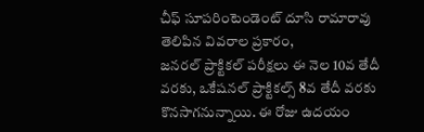చీఫ్ సూపరింటెండెంట్ దూసి రామారావు తెలిపిన వివరాల ప్రకారం,
జనరల్ ప్రాక్టికల్ పరీక్షలు ఈ నెల 10వ తేదీ వరకు, ఒకేషనల్ ప్రాక్టికల్స్ 8వ తేదీ వరకు కొనసాగనున్నాయి. ఈ రోజు ఉదయం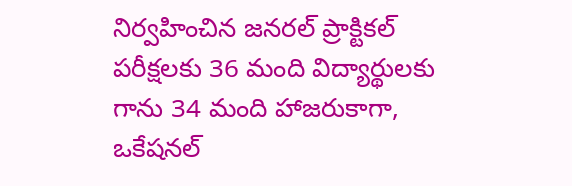నిర్వహించిన జనరల్ ప్రాక్టికల్ పరీక్షలకు 36 మంది విద్యార్థులకు గాను 34 మంది హాజరుకాగా, ఒకేషనల్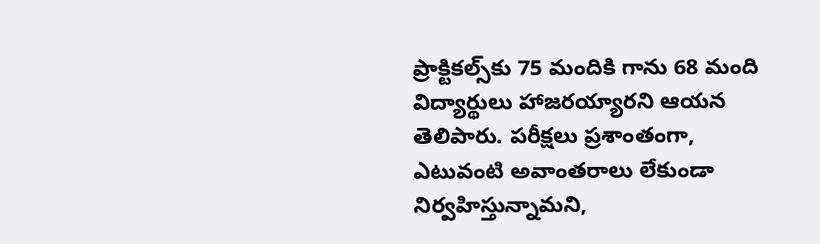ప్రాక్టికల్స్‌కు 75 మందికి గాను 68 మంది విద్యార్థులు హాజరయ్యారని ఆయన తెలిపారు. పరీక్షలు ప్రశాంతంగా, ఎటువంటి అవాంతరాలు లేకుండా నిర్వహిస్తున్నామని,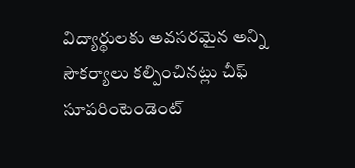విద్యార్థులకు అవసరమైన అన్ని సౌకర్యాలు కల్పించినట్లు చీఫ్ సూపరింటెండెంట్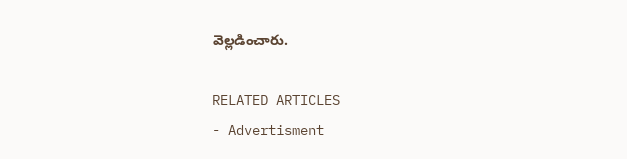వెల్లడించారు.

RELATED ARTICLES
- Advertisment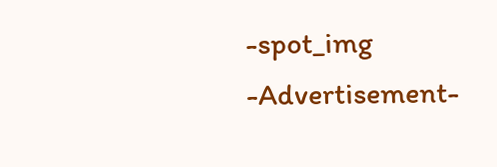-spot_img
-Advertisement-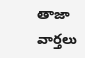తాజా వార్తలు